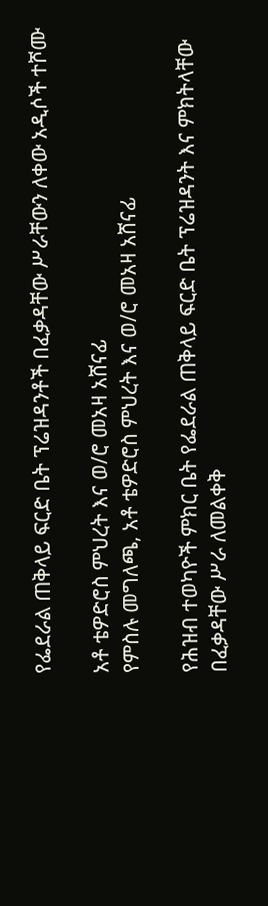የፌደራል ጠቅላይ ፍርድ ቤት ፕሬዝዳንቶች በፈቃዳቸው ሥራቸውን ለቀው አዲሶች ተሾሙ

አቶ ቴዎድሮስ ምህረት እና ወ/ሮ መአዛ አሸናፊ
የምስሉ መግለጫ, አቶ ቴዎድሮስ ምህረት እና ወ/ሮ መአዛ አሸናፊ

የሕዝብ ተወካዮች ምክር ቤት የፌደራል ጠቅላይ ፍርድ ቤት ፕሬዝዳንት እና ምክትላቸው በፈቃዳቸው ሥራ ለመልቀቅ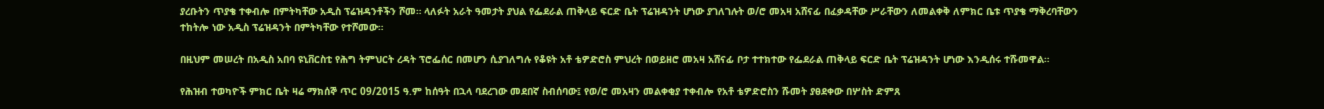ያረቡትን ጥያቄ ተቀብሎ በምትካቸው አዲስ ፕሬዝዳንቶችን ሾመ። ላለፉት አራት ዓመታት ያህል የፌደራል ጠቅላይ ፍርድ ቤት ፕሬዝዳንት ሆነው ያገለገሉት ወ/ሮ መአዛ አሸናፊ በፈቃዳቸው ሥራቸውን ለመልቀቅ ለምክር ቤቱ ጥያቄ ማቅረባቸውን ተከትሎ ነው አዲስ ፕሬዝዳንት በምትካቸው የተሾመው።

በዚህም መሠረት በአዲስ አበባ ዩኒቨርስቲ የሕግ ትምህርት ረዳት ፕሮፌሰር በመሆን ሲያገለግሉ የቆዩት አቶ ቴዎድሮስ ምህረት በወይዘሮ መአዛ አሸናፊ ቦታ ተተክተው የፌደራል ጠቅላይ ፍርድ ቤት ፕሬዝዳንት ሆነው እንዲሰሩ ተሹመዋል።

የሕዝብ ተወካዮች ምክር ቤት ዛሬ ማክሰኞ ጥር 09/2015 ዓ.ም ከሰዓት በኋላ ባደረገው መደበኛ ስብሰባው፤ የወ/ሮ መአዛን መልቀቂያ ተቀብሎ የአቶ ቴዎድሮስን ሹመት ያፀደቀው በሦስት ድምጸ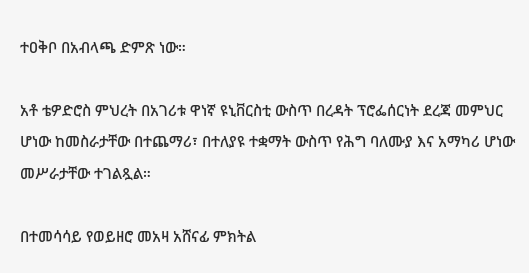ተዐቅቦ በአብላጫ ድምጽ ነው።

አቶ ቴዎድሮስ ምህረት በአገሪቱ ዋነኛ ዩኒቨርስቲ ውስጥ በረዳት ፕሮፌሰርነት ደረጃ መምህር ሆነው ከመስራታቸው በተጨማሪ፣ በተለያዩ ተቋማት ውስጥ የሕግ ባለሙያ እና አማካሪ ሆነው መሥራታቸው ተገልጿል።

በተመሳሳይ የወይዘሮ መአዛ አሸናፊ ምክትል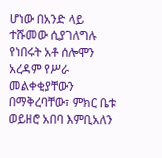ሆነው በአንድ ላይ ተሹመው ሲያገለግሉ የነበሩት አቶ ሰሎሞን አረዳም የሥራ መልቀቂያቸውን በማቅረባቸው፣ ምክር ቤቱ ወይዘሮ አበባ እምቢአለን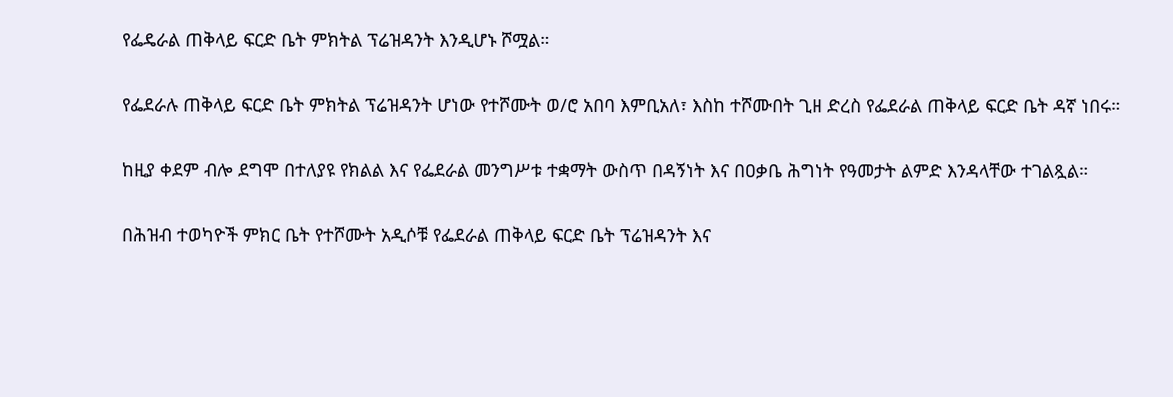የፌዴራል ጠቅላይ ፍርድ ቤት ምክትል ፕሬዝዳንት እንዲሆኑ ሾሟል።

የፌደራሉ ጠቅላይ ፍርድ ቤት ምክትል ፕሬዝዳንት ሆነው የተሾሙት ወ/ሮ አበባ እምቢአለ፣ እስከ ተሾሙበት ጊዘ ድረስ የፌደራል ጠቅላይ ፍርድ ቤት ዳኛ ነበሩ።

ከዚያ ቀደም ብሎ ደግሞ በተለያዩ የክልል እና የፌደራል መንግሥቱ ተቋማት ውስጥ በዳኝነት እና በዐቃቤ ሕግነት የዓመታት ልምድ እንዳላቸው ተገልጿል።

በሕዝብ ተወካዮች ምክር ቤት የተሾሙት አዲሶቹ የፌደራል ጠቅላይ ፍርድ ቤት ፕሬዝዳንት እና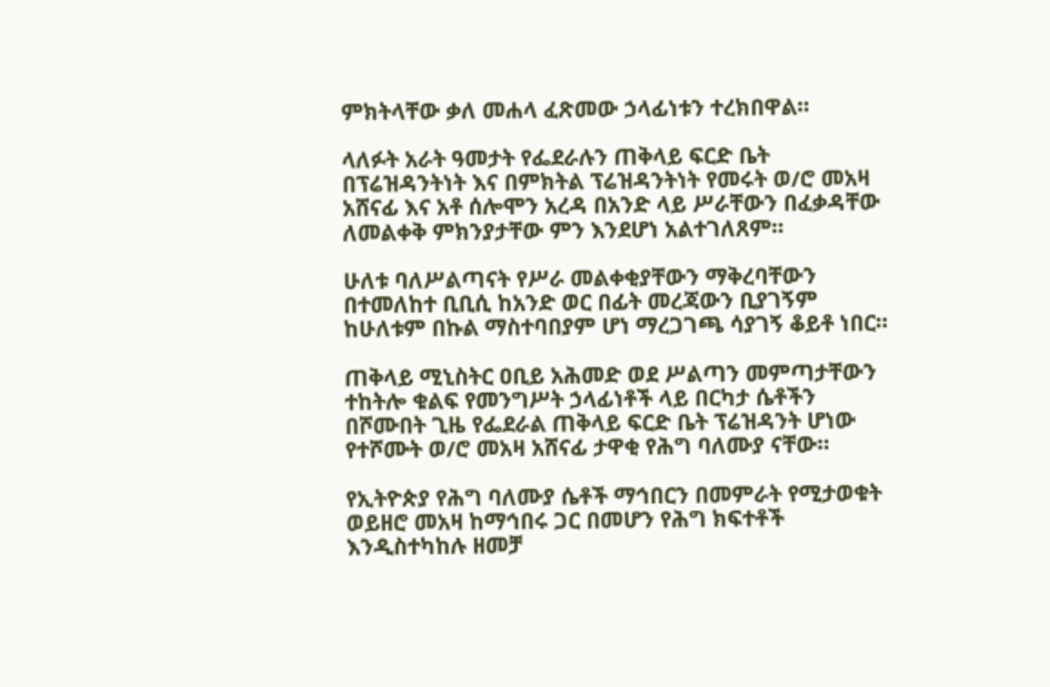ምክትላቸው ቃለ መሐላ ፈጽመው ኃላፊነቱን ተረክበዋል።

ላለፉት አራት ዓመታት የፌደራሉን ጠቅላይ ፍርድ ቤት በፕሬዝዳንትነት እና በምክትል ፕሬዝዳንትነት የመሩት ወ/ሮ መአዛ አሸናፊ እና አቶ ሰሎሞን አረዳ በአንድ ላይ ሥራቸውን በፈቃዳቸው ለመልቀቅ ምክንያታቸው ምን እንደሆነ አልተገለጸም።

ሁለቱ ባለሥልጣናት የሥራ መልቀቂያቸውን ማቅረባቸውን በተመለከተ ቢቢሲ ከአንድ ወር በፊት መረጃውን ቢያገኝም ከሁለቱም በኩል ማስተባበያም ሆነ ማረጋገጫ ሳያገኝ ቆይቶ ነበር።

ጠቅላይ ሚኒስትር ዐቢይ አሕመድ ወደ ሥልጣን መምጣታቸውን ተከትሎ ቁልፍ የመንግሥት ኃላፊነቶች ላይ በርካታ ሴቶችን በሾሙበት ጊዜ የፌደራል ጠቅላይ ፍርድ ቤት ፕሬዝዳንት ሆነው የተሾሙት ወ/ሮ መአዛ አሸናፊ ታዋቂ የሕግ ባለሙያ ናቸው።

የኢትዮጵያ የሕግ ባለሙያ ሴቶች ማኅበርን በመምራት የሚታወቁት ወይዘሮ መአዛ ከማኅበሩ ጋር በመሆን የሕግ ክፍተቶች እንዲስተካከሉ ዘመቻ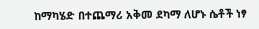ከማካሄድ በተጨማሪ አቅመ ደካማ ለሆኑ ሴቶች ነፃ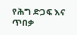የሕግ ድጋፍ እና ጥበቃ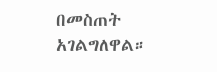በመስጠት አገልግለዋል።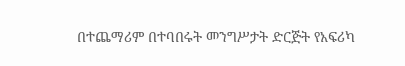በተጨማሪም በተባበሩት መንግሥታት ድርጅት የአፍሪካ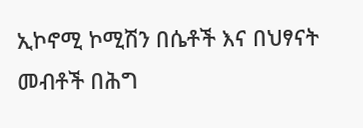ኢኮኖሚ ኮሚሽን በሴቶች እና በህፃናት መብቶች በሕግ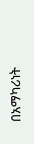በአማካሪነት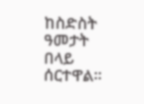ከስድስት ዓመታት በላይ ሰርተዋል።